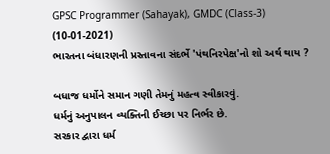GPSC Programmer (Sahayak), GMDC (Class-3) (10-01-2021)
ભારતના બંધારણની પ્રસ્તાવના સંદર્ભે 'પંથનિરપેક્ષ'નો શો અર્થ થાય ?

બધાજ ધર્મોને સમાન ગણી તેમનું મહત્વ સ્વીકારવું.
ધર્મનું અનુપાલન વ્યક્તિની ઈચ્છા પર નિર્ભર છે.
સરકાર દ્વારા ધર્મ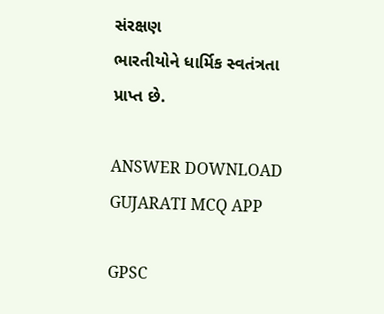સંરક્ષણ
ભારતીયોને ધાર્મિક સ્વતંત્રતા પ્રાપ્ત છે.

ANSWER DOWNLOAD GUJARATI MCQ APP

GPSC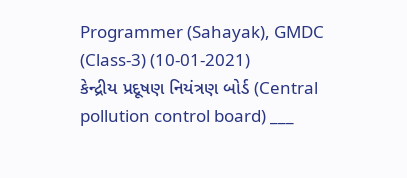Programmer (Sahayak), GMDC (Class-3) (10-01-2021)
કેન્દ્રીય પ્રદૂષણ નિયંત્રણ બોર્ડ (Central pollution control board) ___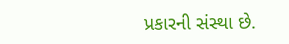પ્રકારની સંસ્થા છે.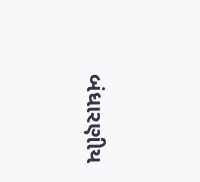બંધારણીય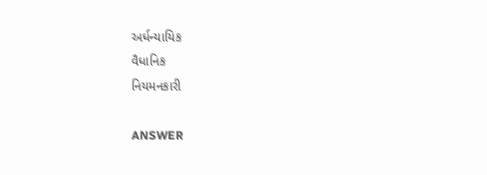અર્ધન્યાયિક
વૈધાનિક
નિયમનકારી

ANSWER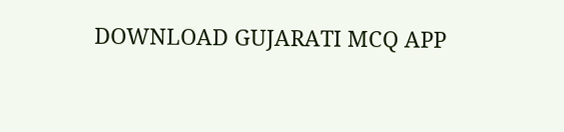DOWNLOAD GUJARATI MCQ APP